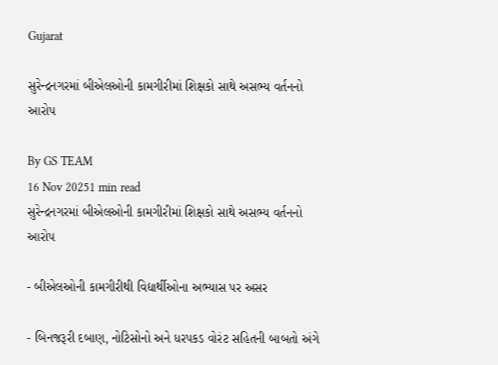Gujarat

સુરેન્દ્રનગરમાં બીએલઓની કામગીરીમાં શિક્ષકો સાથે અસભ્ય વર્તનનો આરોપ

By GS TEAM
16 Nov 20251 min read
સુરેન્દ્રનગરમાં બીએલઓની કામગીરીમાં શિક્ષકો સાથે અસભ્ય વર્તનનો આરોપ

- બીએલઓની કામગીરીથી વિદ્યાર્થીઓના અભ્યાસ પર અસર

- બિનજરૂરી દબાણ, નોટિસોનો અને ધરપકડ વોરંટ સહિતની બાબતો અંગે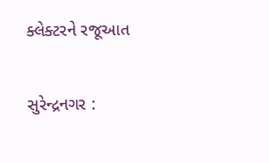ક્લેક્ટરને રજૂઆત

સુરેન્દ્રનગર :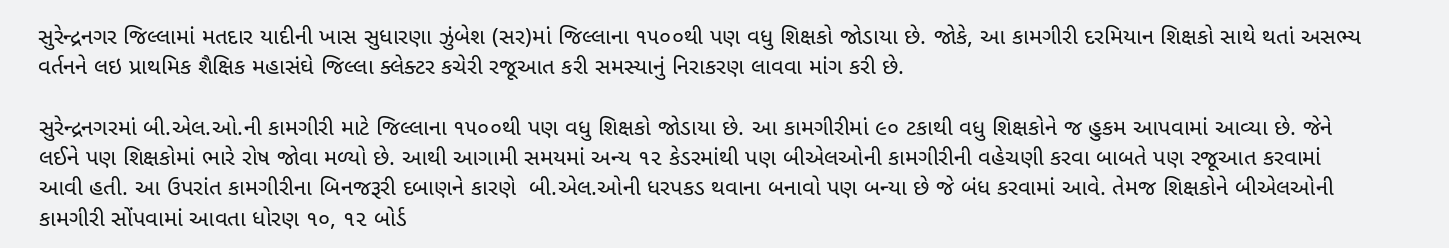સુરેન્દ્રનગર જિલ્લામાં મતદાર યાદીની ખાસ સુધારણા ઝુંબેશ (સર)માં જિલ્લાના ૧૫૦૦થી પણ વધુ શિક્ષકો જોડાયા છે. જોકે, આ કામગીરી દરમિયાન શિક્ષકો સાથે થતાં અસભ્ય વર્તનને લઇ પ્રાથમિક શૈક્ષિક મહાસંઘે જિલ્લા ક્લેક્ટર કચેરી રજૂઆત કરી સમસ્યાનું નિરાકરણ લાવવા માંગ કરી છે.

સુરેન્દ્રનગરમાં બી.એલ.ઓ.ની કામગીરી માટે જિલ્લાના ૧૫૦૦થી પણ વધુ શિક્ષકો જોડાયા છે. આ કામગીરીમાં ૯૦ ટકાથી વધુ શિક્ષકોને જ હુકમ આપવામાં આવ્યા છે. જેને લઈને પણ શિક્ષકોમાં ભારે રોષ જોવા મળ્યો છે. આથી આગામી સમયમાં અન્ય ૧૨ કેડરમાંથી પણ બીએલઓની કામગીરીની વહેચણી કરવા બાબતે પણ રજૂઆત કરવામાં આવી હતી. આ ઉપરાંત કામગીરીના બિનજરૂરી દબાણને કારણે  બી.એલ.ઓની ધરપકડ થવાના બનાવો પણ બન્યા છે જે બંધ કરવામાં આવે. તેમજ શિક્ષકોને બીએલઓની કામગીરી સોંપવામાં આવતા ધોરણ ૧૦, ૧૨ બોર્ડ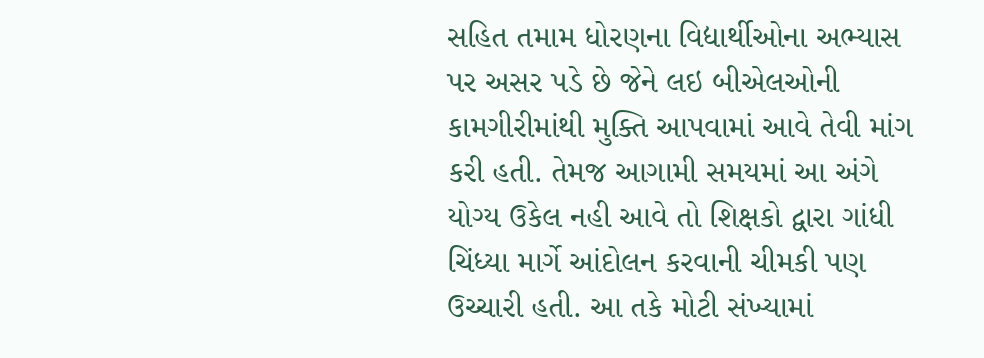સહિત તમામ ધોરણના વિદ્યાર્થીઓના અભ્યાસ પર અસર પડે છે જેને લઇ બીએલઓની કામગીરીમાંથી મુક્તિ આપવામાં આવે તેવી માંગ કરી હતી. તેમજ આગામી સમયમાં આ અંગે યોગ્ય ઉકેલ નહી આવે તો શિક્ષકો દ્વારા ગાંધી ચિંધ્યા માર્ગે આંદોલન કરવાની ચીમકી પણ ઉચ્ચારી હતી. આ તકે મોટી સંખ્યામાં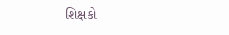શિક્ષકો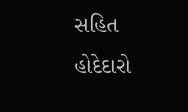સહિત હોદેદારો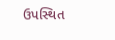ઉપસ્થિત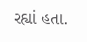રહ્યાં હતા.